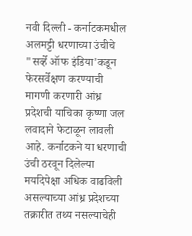नवी दिल्ली - कर्नाटकमधील अलमट्टी धरणाच्या उंचीचे "सर्व्हे ऑफ इंडिया'कडून फेरसर्वेक्षण करण्याची मागणी करणारी आंध्र प्रदेशची याचिका कृष्णा जल लवादाने फेटाळून लावली आहे. कर्नाटकने या धरणाची उंची ठरवून दिलेल्या मर्यादेपेक्षा अधिक वाढविली असल्याच्या आंध्र प्रदेशच्या तक्रारीत तथ्य नसल्याचेही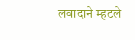लवादाने म्हटले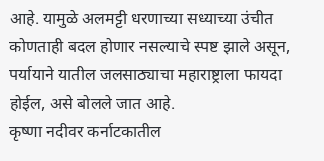आहे. यामुळे अलमट्टी धरणाच्या सध्याच्या उंचीत कोणताही बदल होणार नसल्याचे स्पष्ट झाले असून, पर्यायाने यातील जलसाठ्याचा महाराष्ट्राला फायदा होईल, असे बोलले जात आहे.
कृष्णा नदीवर कर्नाटकातील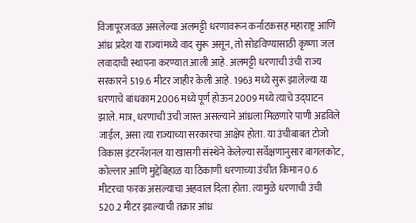विजापूरजवळ असलेल्या अलमट्टी धरणावरून कर्नाटकसह महाराष्ट्र आणि आंध्र प्रदेश या राज्यांमध्ये वाद सुरू असून, तो सोडविण्यासाठी कृष्णा जल लवादाची स्थापना करण्यात आली आहे. अलमट्टी धरणाची उंची राज्य सरकारने 519.6 मीटर जाहीर केली आहे. 1963 मध्ये सुरू झालेल्या या धरणाचे बांधकाम 2006 मध्ये पूर्ण होऊन 2009 मध्ये त्याचे उद्घाटन झाले. मात्र, धरणाची उंची जास्त असल्याने आंध्रला मिळणारे पाणी अडविले जाईल, असा त्या राज्याच्या सरकारचा आक्षेप होता. या उंचीबाबत टोजो विकास इंटरनॅशनल या खासगी संस्थेने केलेल्या सर्वेक्षणानुसार बागलकोट, कोल्लार आणि मुद्देबिहाळ या ठिकाणी धरणाच्या उंचीत किमान 0.6 मीटरचा फरक असल्याचा अहवाल दिला होता. त्यामुळे धरणाची उंची 520.2 मीटर झाल्याची तक्रार आंध्र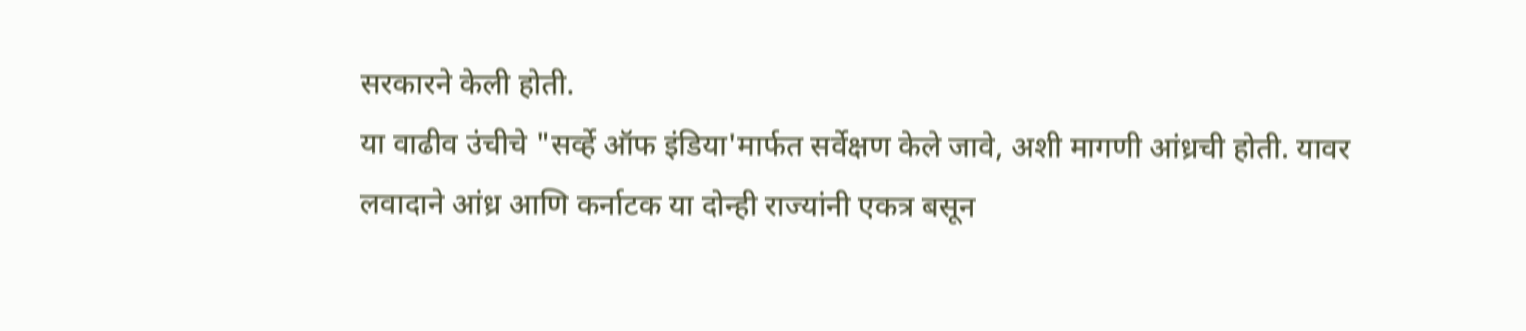सरकारने केली होती.
या वाढीव उंचीचे "सर्व्हे ऑफ इंडिया'मार्फत सर्वेक्षण केले जावे, अशी मागणी आंध्रची होती. यावर लवादाने आंध्र आणि कर्नाटक या दोन्ही राज्यांनी एकत्र बसून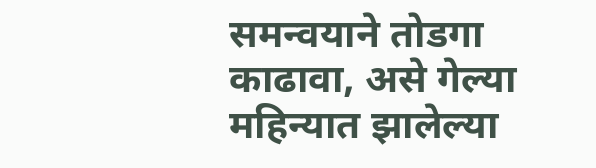समन्वयाने तोडगा काढावा, असे गेल्या महिन्यात झालेल्या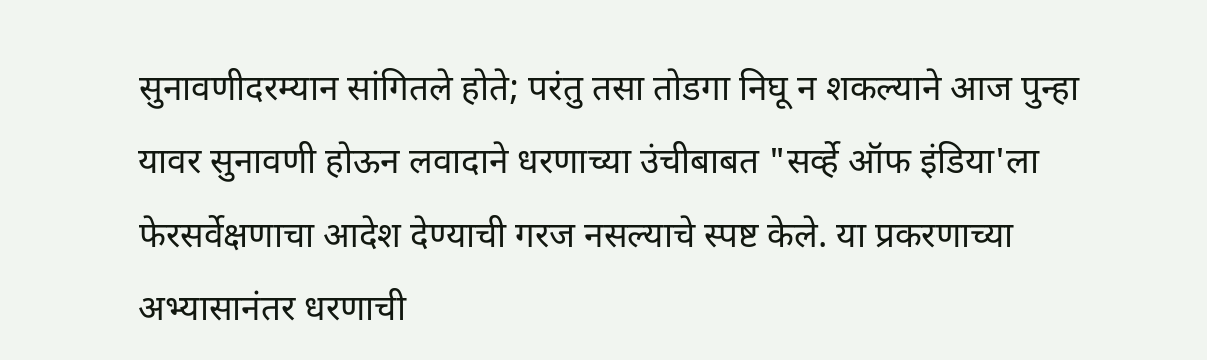सुनावणीदरम्यान सांगितले होते; परंतु तसा तोडगा निघू न शकल्याने आज पुन्हा यावर सुनावणी होऊन लवादाने धरणाच्या उंचीबाबत "सर्व्हे ऑफ इंडिया'ला फेरसर्वेक्षणाचा आदेश देण्याची गरज नसल्याचे स्पष्ट केले. या प्रकरणाच्या अभ्यासानंतर धरणाची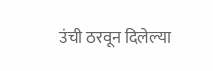उंची ठरवून दिलेल्या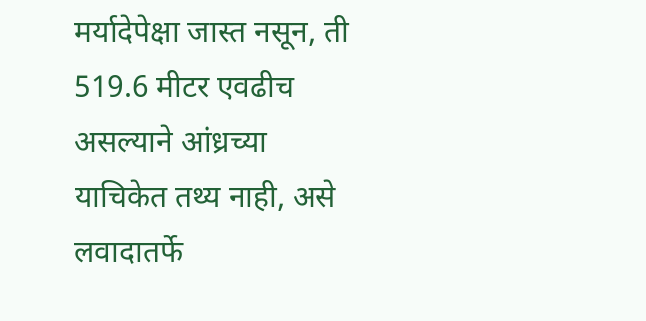मर्यादेपेक्षा जास्त नसून, ती 519.6 मीटर एवढीच असल्याने आंध्रच्या याचिकेत तथ्य नाही, असे लवादातर्फे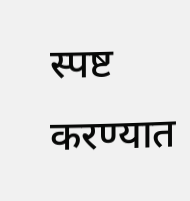स्पष्ट करण्यात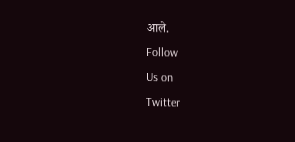आले.
Follow
Us on
Twitter